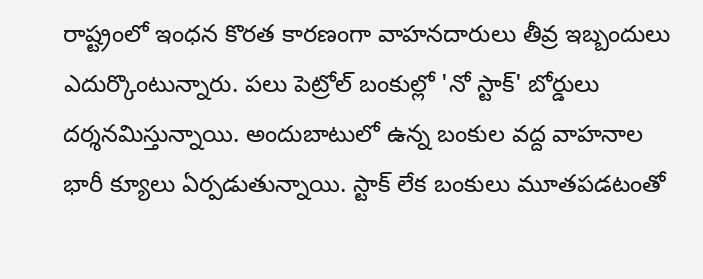రాష్ట్రంలో ఇంధన కొరత కారణంగా వాహనదారులు తీవ్ర ఇబ్బందులు ఎదుర్కొంటున్నారు. పలు పెట్రోల్ బంకుల్లో 'నో స్టాక్' బోర్డులు దర్శనమిస్తున్నాయి. అందుబాటులో ఉన్న బంకుల వద్ద వాహనాల భారీ క్యూలు ఏర్పడుతున్నాయి. స్టాక్ లేక బంకులు మూతపడటంతో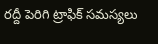రద్దీ పెరిగి ట్రాఫిక్ సమస్యలు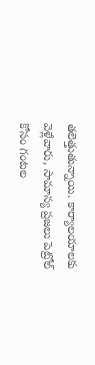తలెత్తుతున్నాయి. కార్యాలయాలకు వెళ్లేవారు, సామాన్య ప్రజలు పెట్రోల్ కోసం గంటల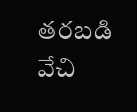తరబడి వేచి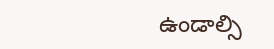ఉండాల్సి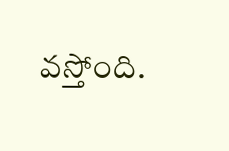వస్తోంది.